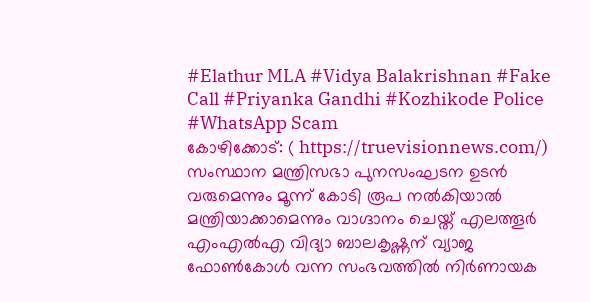#Elathur MLA #Vidya Balakrishnan #Fake Call #Priyanka Gandhi #Kozhikode Police #WhatsApp Scam
കോഴിക്കോട്: ( https://truevisionnews.com/) സംസ്ഥാന മന്ത്രിസഭാ പുനസംഘടന ഉടൻ വരുമെന്നും മൂന്ന് കോടി രൂപ നൽകിയാൽ മന്ത്രിയാക്കാമെന്നും വാഗ്ദാനം ചെയ്ത് എലത്തൂർ എംഎൽഎ വിദ്യാ ബാലകൃഷ്ണന് വ്യാജ ഫോൺകോൾ വന്ന സംഭവത്തിൽ നിർണായക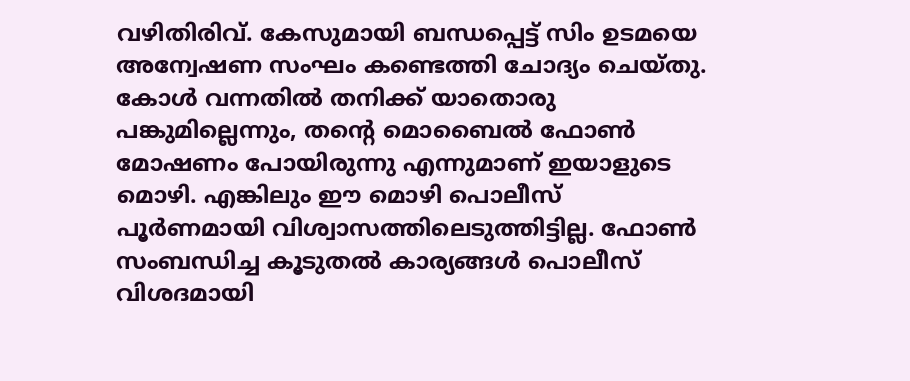വഴിതിരിവ്. കേസുമായി ബന്ധപ്പെട്ട് സിം ഉടമയെ അന്വേഷണ സംഘം കണ്ടെത്തി ചോദ്യം ചെയ്തു.
കോൾ വന്നതിൽ തനിക്ക് യാതൊരു പങ്കുമില്ലെന്നും, തന്റെ മൊബൈൽ ഫോൺ മോഷണം പോയിരുന്നു എന്നുമാണ് ഇയാളുടെ മൊഴി. എങ്കിലും ഈ മൊഴി പൊലീസ് പൂർണമായി വിശ്വാസത്തിലെടുത്തിട്ടില്ല. ഫോൺ സംബന്ധിച്ച കൂടുതൽ കാര്യങ്ങൾ പൊലീസ് വിശദമായി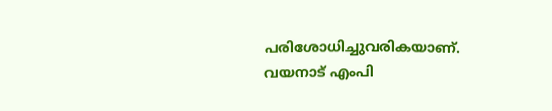പരിശോധിച്ചുവരികയാണ്.
വയനാട് എംപി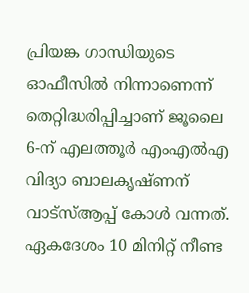പ്രിയങ്ക ഗാന്ധിയുടെ ഓഫീസിൽ നിന്നാണെന്ന് തെറ്റിദ്ധരിപ്പിച്ചാണ് ജൂലൈ 6-ന് എലത്തൂർ എംഎൽഎ വിദ്യാ ബാലകൃഷ്ണന് വാട്സ്ആപ്പ് കോൾ വന്നത്. ഏകദേശം 10 മിനിറ്റ് നീണ്ട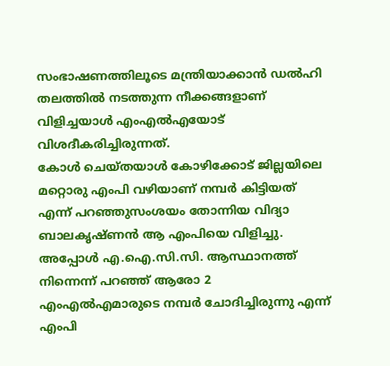സംഭാഷണത്തിലൂടെ മന്ത്രിയാക്കാൻ ഡൽഹി തലത്തിൽ നടത്തുന്ന നീക്കങ്ങളാണ് വിളിച്ചയാൾ എംഎൽഎയോട് വിശദീകരിച്ചിരുന്നത്.
കോൾ ചെയ്തയാൾ കോഴിക്കോട് ജില്ലയിലെ മറ്റൊരു എംപി വഴിയാണ് നമ്പർ കിട്ടിയത് എന്ന് പറഞ്ഞുസംശയം തോന്നിയ വിദ്യാ ബാലകൃഷ്ണൻ ആ എംപിയെ വിളിച്ചു. അപ്പോൾ എ.ഐ.സി.സി. ആസ്ഥാനത്ത് നിന്നെന്ന് പറഞ്ഞ് ആരോ 2 എംഎൽഎമാരുടെ നമ്പർ ചോദിച്ചിരുന്നു എന്ന് എംപി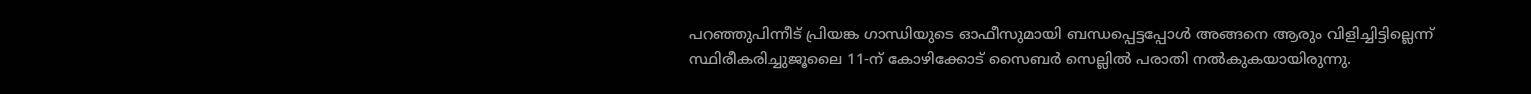പറഞ്ഞുപിന്നീട് പ്രിയങ്ക ഗാന്ധിയുടെ ഓഫീസുമായി ബന്ധപ്പെട്ടപ്പോൾ അങ്ങനെ ആരും വിളിച്ചിട്ടില്ലെന്ന് സ്ഥിരീകരിച്ചുജൂലൈ 11-ന് കോഴിക്കോട് സൈബർ സെല്ലിൽ പരാതി നൽകുകയായിരുന്നു.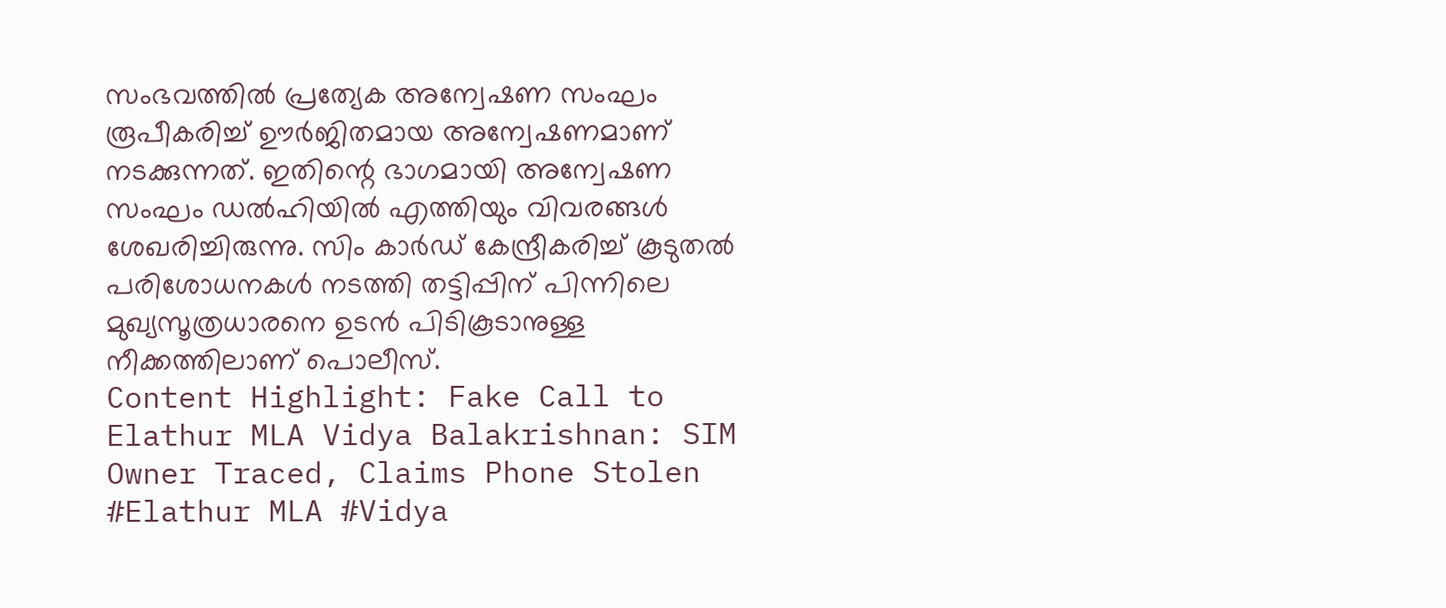സംഭവത്തിൽ പ്രത്യേക അന്വേഷണ സംഘം രൂപീകരിച്ച് ഊർജിതമായ അന്വേഷണമാണ് നടക്കുന്നത്. ഇതിന്റെ ഭാഗമായി അന്വേഷണ സംഘം ഡൽഹിയിൽ എത്തിയും വിവരങ്ങൾ ശേഖരിച്ചിരുന്നു. സിം കാർഡ് കേന്ദ്രീകരിച്ച് കൂടുതൽ പരിശോധനകൾ നടത്തി തട്ടിപ്പിന് പിന്നിലെ മുഖ്യസൂത്രധാരനെ ഉടൻ പിടികൂടാനുള്ള നീക്കത്തിലാണ് പൊലീസ്.
Content Highlight: Fake Call to Elathur MLA Vidya Balakrishnan: SIM Owner Traced, Claims Phone Stolen
#Elathur MLA #Vidya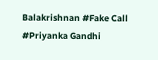Balakrishnan #Fake Call #Priyanka Gandhi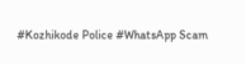#Kozhikode Police #WhatsApp Scam